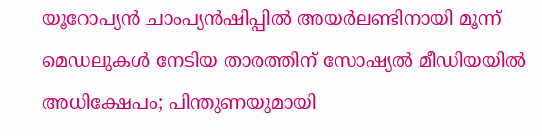യൂറോപ്യൻ ചാംപ്യൻഷിപ്പിൽ അയർലണ്ടിനായി മൂന്ന് മെഡലുകൾ നേടിയ താരത്തിന് സോഷ്യൽ മീഡിയയിൽ അധിക്ഷേപം; പിന്തുണയുമായി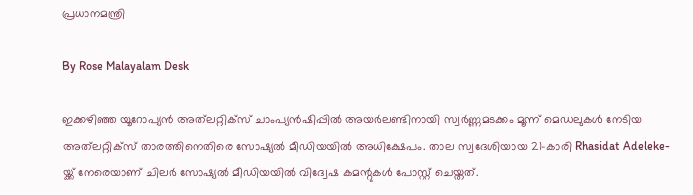പ്രധാനമന്ത്രി

By Rose Malayalam Desk

ഇക്കഴിഞ്ഞ യൂറോപ്യന്‍ അത്‌ലറ്റിക്‌സ് ചാംപ്യന്‍ഷിപ്പില്‍ അയര്‍ലണ്ടിനായി സ്വര്‍ണ്ണമടക്കം മൂന്ന് മെഡലുകള്‍ നേടിയ അത്‌ലറ്റിക്‌സ് താരത്തിനെതിരെ സോഷ്യല്‍ മീഡിയയില്‍ അധിക്ഷേപം. താല സ്വദേശിയായ 21-കാരി Rhasidat Adeleke-യ്ക്ക് നേരെയാണ് ചിലര്‍ സോഷ്യല്‍ മീഡിയയില്‍ വിദ്വേഷ കമന്റുകള്‍ പോസ്റ്റ് ചെയ്തത്.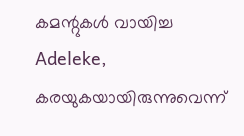കമന്റുകള്‍ വായിച്ച Adeleke, കരയുകയായിരുന്നുവെന്ന്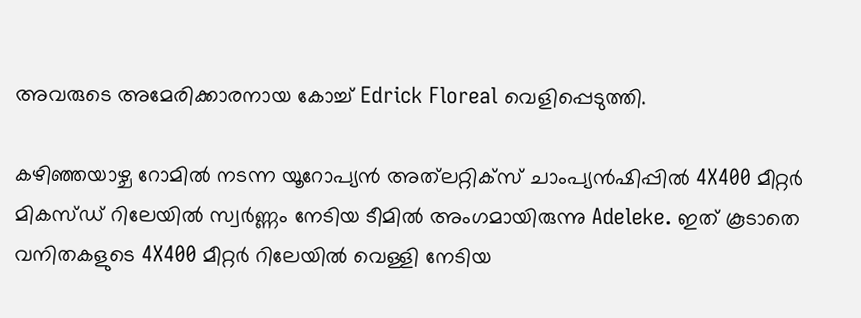അവരുടെ അമേരിക്കാരനായ കോച്ച് Edrick Floreal വെളിപ്പെടുത്തി.

കഴിഞ്ഞയാഴ്ച റോമില്‍ നടന്ന യൂറോപ്യന്‍ അത്‌ലറ്റിക്‌സ് ചാംപ്യന്‍ഷിപ്പില്‍ 4X400 മീറ്റര്‍ മികസ്ഡ് റിലേയില്‍ സ്വര്‍ണ്ണം നേടിയ ടീമില്‍ അംഗമായിരുന്നു Adeleke. ഇത് കൂടാതെ വനിതകളുടെ 4X400 മീറ്റര്‍ റിലേയില്‍ വെള്ളി നേടിയ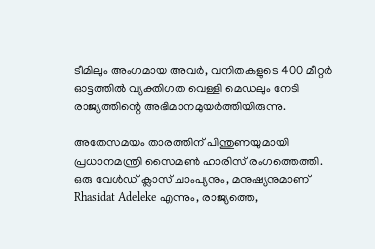ടീമിലും അംഗമായ അവര്‍, വനിതകളുടെ 400 മീറ്റര്‍ ഓട്ടത്തില്‍ വ്യക്തിഗത വെള്ളി മെഡലും നേടി രാജ്യത്തിന്റെ അഭിമാനമുയര്‍ത്തിയിരുന്നു.

അതേസമയം താരത്തിന് പിന്തുണയുമായി പ്രധാനമന്ത്രി സൈമണ്‍ ഹാരിസ് രംഗത്തെത്തി. ഒരു വേള്‍ഡ് ക്ലാസ് ചാംപ്യനും, മനുഷ്യനുമാണ് Rhasidat Adeleke എന്നും, രാജ്യത്തെ,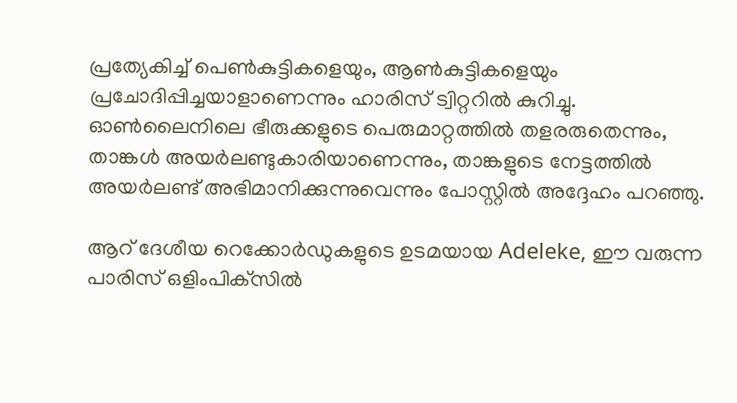പ്രത്യേകിച്ച് പെണ്‍കുട്ടികളെയും, ആണ്‍കുട്ടികളെയും പ്രചോദിപ്പിച്ചയാളാണെന്നും ഹാരിസ് ട്വിറ്ററില്‍ കുറിച്ചു. ഓണ്‍ലൈനിലെ ഭീരുക്കളുടെ പെരുമാറ്റത്തില്‍ തളരരുതെന്നും, താങ്കള്‍ അയര്‍ലണ്ടുകാരിയാണെന്നും, താങ്കളുടെ നേട്ടത്തില്‍ അയര്‍ലണ്ട് അഭിമാനിക്കുന്നുവെന്നും പോസ്റ്റില്‍ അദ്ദേഹം പറഞ്ഞു.

ആറ് ദേശീയ റെക്കോര്‍ഡുകളുടെ ഉടമയായ Adeleke, ഈ വരുന്ന പാരിസ് ഒളിംപിക്‌സില്‍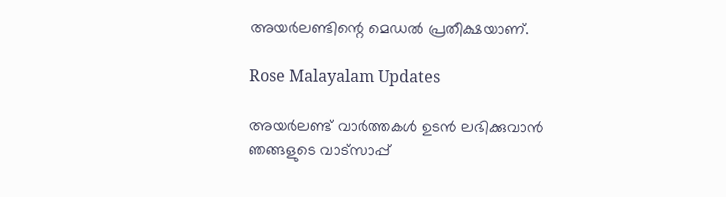അയര്‍ലണ്ടിന്റെ മെഡല്‍ പ്രതീക്ഷയാണ്.

Rose Malayalam Updates

അയർലണ്ട് വാർത്തകൾ ഉടൻ ലഭിക്കുവാൻ ഞങ്ങളുടെ വാട്സാപ്പ്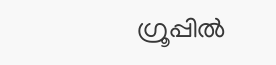ഗ്രൂപ്പിൽ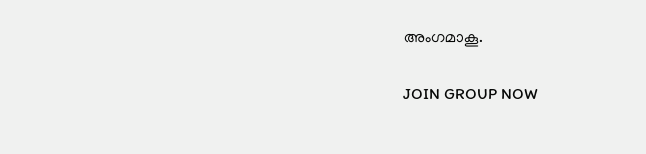അംഗമാകൂ.

JOIN GROUP NOW